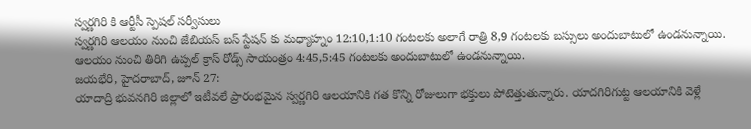స్వర్ణగిరి కి ఆర్టీసీ స్పెషల్ సర్వీసులు
స్వర్ణగిరి ఆలయం నుంచి జేబియస్ బస్ స్టేషన్ కు మధ్యాహ్నం 12:10,1:10 గంటలకు అలాగే రాత్రి 8,9 గంటలకు బస్సులు అందుబాటులో ఉండనున్నాయి. ఆలయం నుంచి తిరిగి ఉప్పల్ క్రాస్ రోడ్స్ సాయంత్రం 4:45,5:45 గంటలకు అందుబాటులో ఉండనున్నాయి.
జయభేరి, హైదరాబాద్, జూన్ 27:
యాదాద్రి భువనగిరి జిల్లాలో ఇటీవలే ప్రారంభమైన స్వర్ణగిరి ఆలయానికి గత కొన్ని రోజులుగా భక్తులు పోటెత్తుతున్నారు. యాదగిరిగుట్ట ఆలయానికి వెళ్లే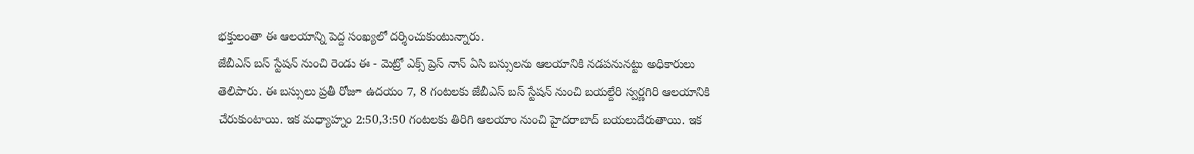భక్తులంతా ఈ ఆలయాన్ని పెద్ద సంఖ్యలో దర్శించుకుంటున్నారు.
జేబీఎస్ బస్ స్టేషన్ నుంచి రెండు ఈ - మెట్రో ఎక్స్ ప్రెస్ నాన్ ఏసి బస్సులను ఆలయానికి నడపనునట్టు అధికారులు తెలిపారు. ఈ బస్సులు ప్రతీ రోజూ ఉదయం 7, 8 గంటలకు జేబీఎస్ బస్ స్టేషన్ నుంచి బయల్దేరి స్వర్ణగిరి ఆలయానికి చేరుకుంటాయి. ఇక మధ్యాహ్నం 2:50,3:50 గంటలకు తిరిగి ఆలయాం నుంచి హైదరాబాద్ బయలుదేరుతాయి. ఇక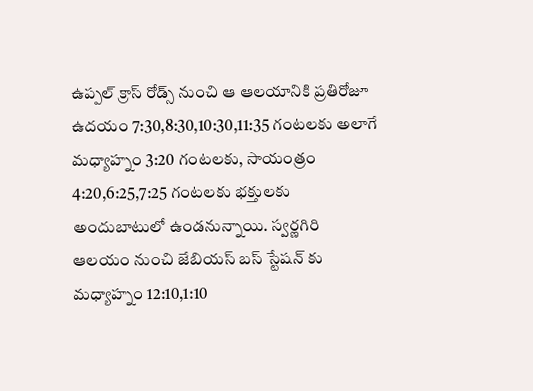ఉప్పల్ క్రాస్ రోడ్స్ నుంచి ఆ ఆలయానికి ప్రతిరోజూ ఉదయం 7:30,8:30,10:30,11:35 గంటలకు అలాగే మధ్యాహ్నం 3:20 గంటలకు, సాయంత్రం 4:20,6:25,7:25 గంటలకు భక్తులకు అందుబాటులో ఉండనున్నాయి. స్వర్ణగిరి ఆలయం నుంచి జేబియస్ బస్ స్టేషన్ కు మధ్యాహ్నం 12:10,1:10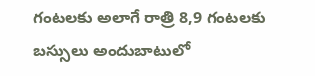గంటలకు అలాగే రాత్రి 8,9 గంటలకు బస్సులు అందుబాటులో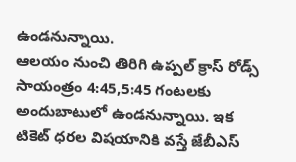ఉండనున్నాయి.
ఆలయం నుంచి తిరిగి ఉప్పల్ క్రాస్ రోడ్స్ సాయంత్రం 4:45,5:45 గంటలకు అందుబాటులో ఉండనున్నాయి. ఇక టికెట్ ధరల విషయానికి వస్తే జేబీఎస్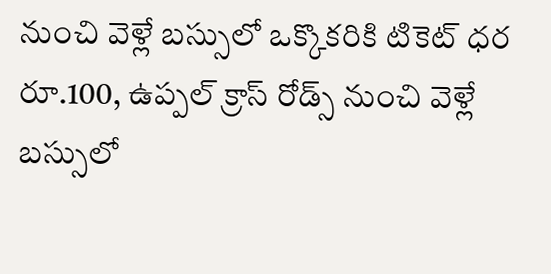నుంచి వెళ్లే బస్సులో ఒక్కొకరికి టికెట్ ధర రూ.100, ఉప్పల్ క్రాస్ రోడ్స్ నుంచి వెళ్లే బస్సులో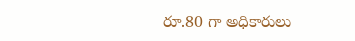రూ.80 గా అధికారులు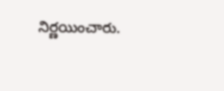నిర్ణయించారు.